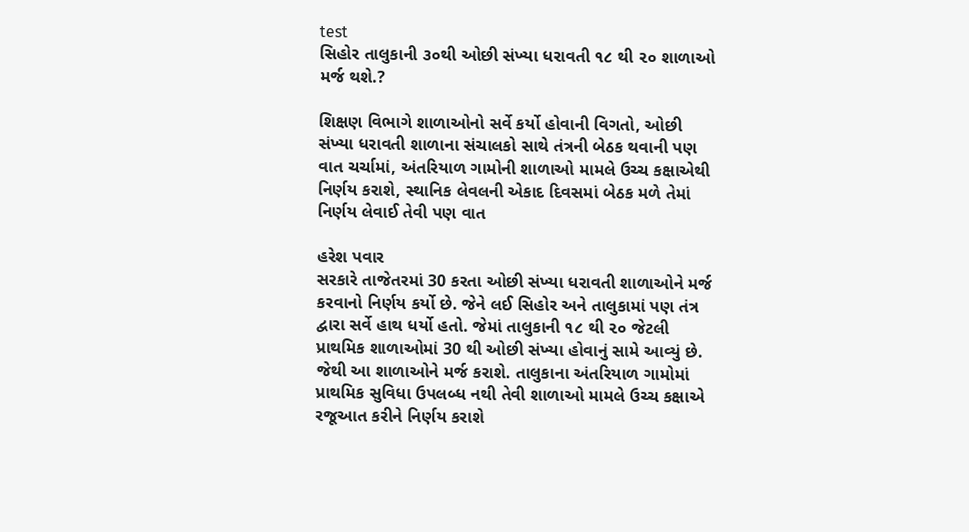test
સિહોર તાલુકાની ૩૦થી ઓછી સંખ્યા ધરાવતી ૧૮ થી ૨૦ શાળાઓ મર્જ થશે.?

શિક્ષણ વિભાગે શાળાઓનો સર્વે કર્યો હોવાની વિગતો, ઓછી સંખ્યા ધરાવતી શાળાના સંચાલકો સાથે તંત્રની બેઠક થવાની પણ વાત ચર્ચામાં, અંતરિયાળ ગામોની શાળાઓ મામલે ઉચ્ચ કક્ષાએથી નિર્ણય કરાશે, સ્થાનિક લેવલની એકાદ દિવસમાં બેઠક મળે તેમાં નિર્ણય લેવાઈ તેવી પણ વાત

હરેશ પવાર
સરકારે તાજેતરમાં 30 કરતા ઓછી સંખ્યા ધરાવતી શાળાઓને મર્જ કરવાનો નિર્ણય કર્યો છે. જેને લઈ સિહોર અને તાલુકામાં પણ તંત્ર દ્વારા સર્વે હાથ ધર્યો હતો. જેમાં તાલુકાની ૧૮ થી ૨૦ જેટલી પ્રાથમિક શાળાઓમાં 30 થી ઓછી સંખ્યા હોવાનું સામે આવ્યું છે. જેથી આ શાળાઓને મર્જ કરાશે. તાલુકાના અંતરિયાળ ગામોમાં પ્રાથમિક સુવિધા ઉપલબ્ધ નથી તેવી શાળાઓ મામલે ઉચ્ચ કક્ષાએ રજૂઆત કરીને નિર્ણય કરાશે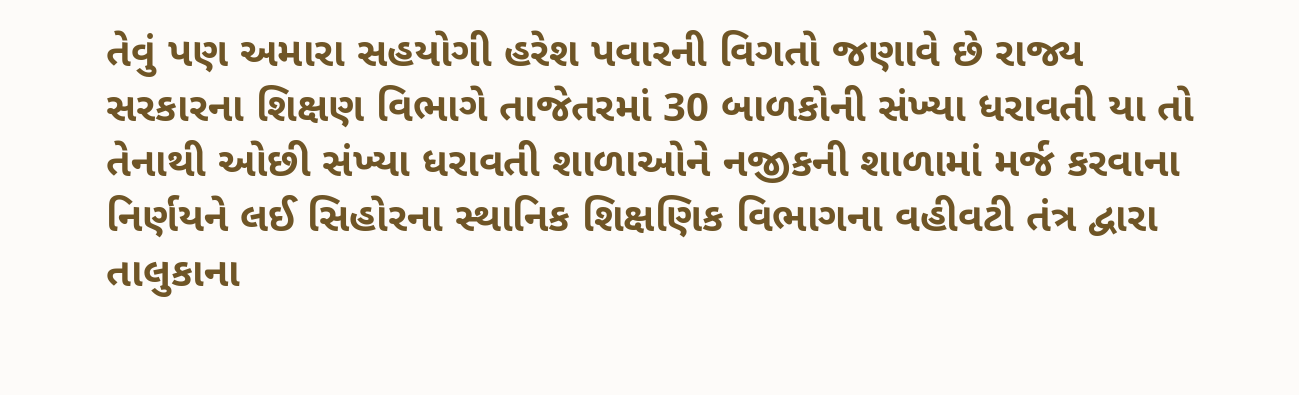તેવું પણ અમારા સહયોગી હરેશ પવારની વિગતો જણાવે છે રાજ્ય સરકારના શિક્ષણ વિભાગે તાજેતરમાં 30 બાળકોની સંખ્યા ધરાવતી યા તો તેનાથી ઓછી સંખ્યા ધરાવતી શાળાઓને નજીકની શાળામાં મર્જ કરવાના નિર્ણયને લઈ સિહોરના સ્થાનિક શિક્ષણિક વિભાગના વહીવટી તંત્ર દ્વારા તાલુકાના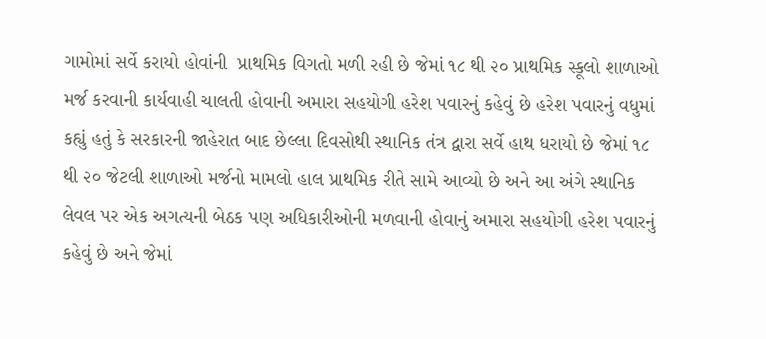ગામોમાં સર્વે કરાયો હોવાંની  પ્રાથમિક વિગતો મળી રહી છે જેમાં ૧૮ થી ૨૦ પ્રાથમિક સ્કૂલો શાળાઓ મર્જ કરવાની કાર્યવાહી ચાલતી હોવાની અમારા સહયોગી હરેશ પવારનું કહેવું છે હરેશ પવારનું વધુમાં કહ્યું હતું કે સરકારની જાહેરાત બાદ છેલ્લા દિવસોથી સ્થાનિક તંત્ર દ્વારા સર્વે હાથ ધરાયો છે જેમાં ૧૮ થી ૨૦ જેટલી શાળાઓ મર્જનો મામલો હાલ પ્રાથમિક રીતે સામે આવ્યો છે અને આ અંગે સ્થાનિક લેવલ પર એક અગત્યની બેઠક પણ અધિકારીઓની મળવાની હોવાનું અમારા સહયોગી હરેશ પવારનું કહેવું છે અને જેમાં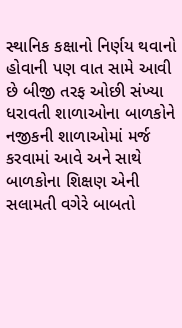સ્થાનિક કક્ષાનો નિર્ણય થવાનો હોવાની પણ વાત સામે આવી છે બીજી તરફ ઓછી સંખ્યા ધરાવતી શાળાઓના બાળકોને નજીકની શાળાઓમાં મર્જ કરવામાં આવે અને સાથે બાળકોના શિક્ષણ એની સલામતી વગેરે બાબતો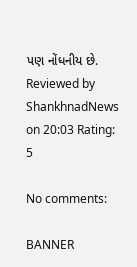પણ નોંધનીય છે.
Reviewed by ShankhnadNews on 20:03 Rating: 5

No comments:

BANNER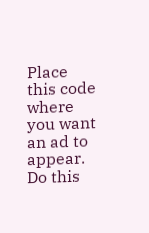Place this code where you want an ad to appear. Do this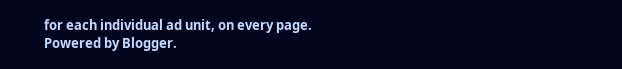for each individual ad unit, on every page.
Powered by Blogger.